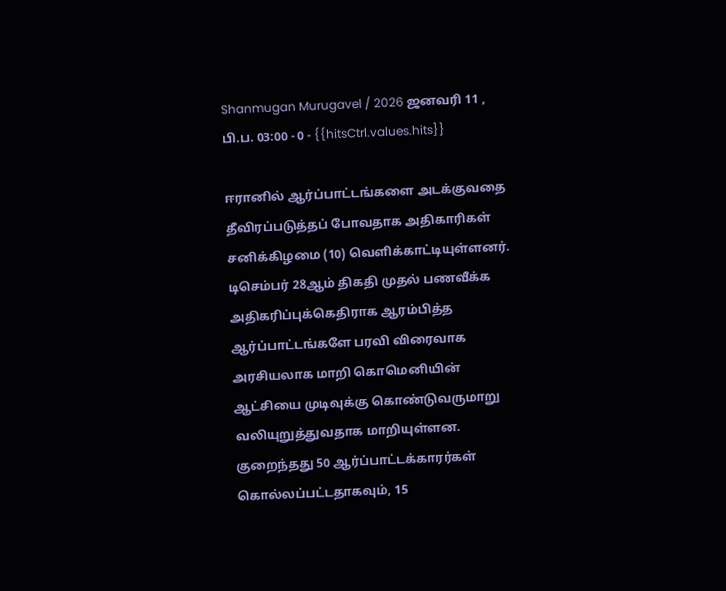Shanmugan Murugavel / 2026 ஜனவரி 11 , பி.ப. 03:00 - 0 - {{hitsCtrl.values.hits}}

ஈரானில் ஆர்ப்பாட்டங்களை அடக்குவதை தீவிரப்படுத்தப் போவதாக அதிகாரிகள் சனிக்கிழமை (10) வெளிக்காட்டியுள்ளனர்.
டிசெம்பர் 28ஆம் திகதி முதல் பணவீக்க அதிகரிப்புக்கெதிராக ஆரம்பித்த ஆர்ப்பாட்டங்களே பரவி விரைவாக அரசியலாக மாறி கொமெனியின் ஆட்சியை முடிவுக்கு கொண்டுவருமாறு வலியுறுத்துவதாக மாறியுள்ளன.
குறைந்தது 50 ஆர்ப்பாட்டக்காரர்கள் கொல்லப்பட்டதாகவும், 15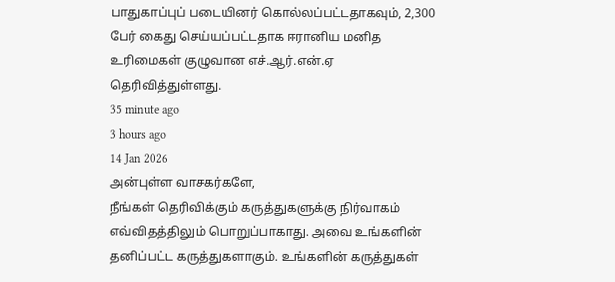பாதுகாப்புப் படையினர் கொல்லப்பட்டதாகவும், 2,300 பேர் கைது செய்யப்பட்டதாக ஈரானிய மனித உரிமைகள் குழுவான எச்.ஆர்.என்.ஏ தெரிவித்துள்ளது.
35 minute ago
3 hours ago
14 Jan 2026
அன்புள்ள வாசகர்களே,
நீங்கள் தெரிவிக்கும் கருத்துகளுக்கு நிர்வாகம் எவ்விதத்திலும் பொறுப்பாகாது. அவை உங்களின் தனிப்பட்ட கருத்துகளாகும். உங்களின் கருத்துகள்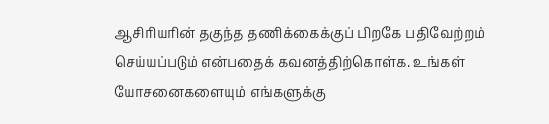ஆசிரியரின் தகுந்த தணிக்கைக்குப் பிறகே பதிவேற்றம் செய்யப்படும் என்பதைக் கவனத்திற்கொள்க. உங்கள் யோசனைகளையும் எங்களுக்கு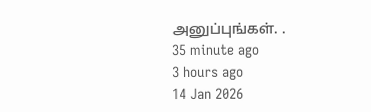அனுப்புங்கள். .
35 minute ago
3 hours ago
14 Jan 2026